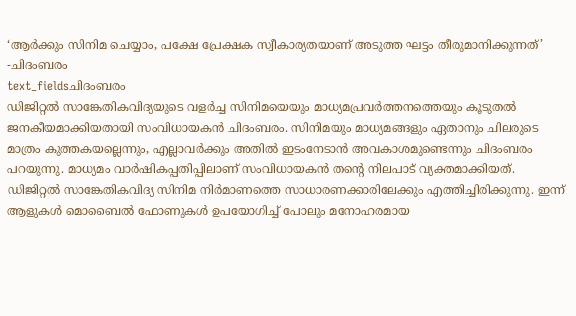‘ആർക്കും സിനിമ ചെയ്യാം, പക്ഷേ പ്രേക്ഷക സ്വീകാര്യതയാണ് അടുത്ത ഘട്ടം തീരുമാനിക്കുന്നത്’ -ചിദംബരം
text_fieldsചിദംബരം
ഡിജിറ്റൽ സാങ്കേതികവിദ്യയുടെ വളർച്ച സിനിമയെയും മാധ്യമപ്രവർത്തനത്തെയും കൂടുതൽ ജനകീയമാക്കിയതായി സംവിധായകൻ ചിദംബരം. സിനിമയും മാധ്യമങ്ങളും ഏതാനും ചിലരുടെ മാത്രം കുത്തകയല്ലെന്നും, എല്ലാവർക്കും അതിൽ ഇടംനേടാൻ അവകാശമുണ്ടെന്നും ചിദംബരം പറയുന്നു. മാധ്യമം വാർഷികപ്പതിപ്പിലാണ് സംവിധായകൻ തന്റെ നിലപാട് വ്യക്തമാക്കിയത്.
ഡിജിറ്റൽ സാങ്കേതികവിദ്യ സിനിമ നിർമാണത്തെ സാധാരണക്കാരിലേക്കും എത്തിച്ചിരിക്കുന്നു. ഇന്ന് ആളുകൾ മൊബൈൽ ഫോണുകൾ ഉപയോഗിച്ച് പോലും മനോഹരമായ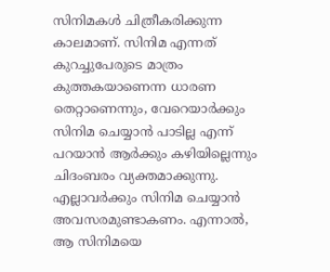സിനിമകൾ ചിത്രീകരിക്കുന്ന കാലമാണ്. സിനിമ എന്നത് കുറച്ചുപേരുടെ മാത്രം കുത്തകയാണെന്ന ധാരണ തെറ്റാണെന്നും, വേറെയാർക്കും സിനിമ ചെയ്യാൻ പാടില്ല എന്ന് പറയാൻ ആർക്കും കഴിയില്ലെന്നും ചിദംബരം വ്യക്തമാക്കുന്നു. എല്ലാവർക്കും സിനിമ ചെയ്യാൻ അവസരമുണ്ടാകണം. എന്നാൽ, ആ സിനിമയെ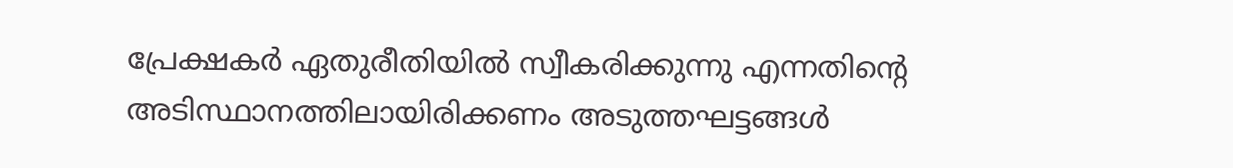പ്രേക്ഷകർ ഏതുരീതിയിൽ സ്വീകരിക്കുന്നു എന്നതിന്റെ അടിസ്ഥാനത്തിലായിരിക്കണം അടുത്തഘട്ടങ്ങൾ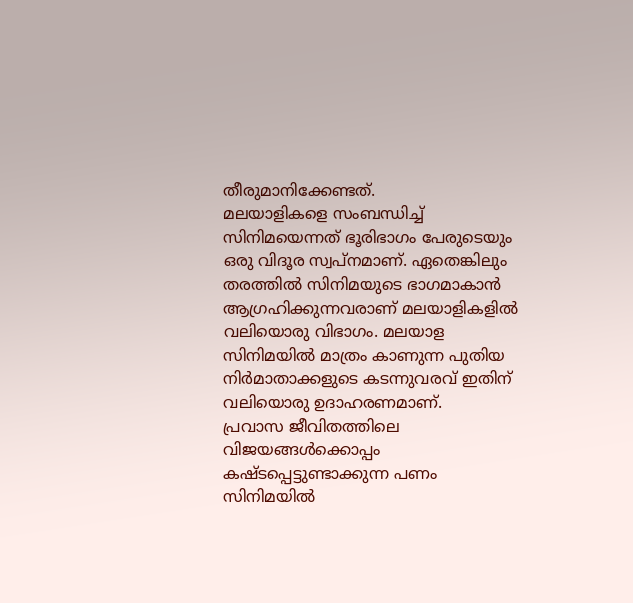തീരുമാനിക്കേണ്ടത്.
മലയാളികളെ സംബന്ധിച്ച് സിനിമയെന്നത് ഭൂരിഭാഗം പേരുടെയും ഒരു വിദൂര സ്വപ്നമാണ്. ഏതെങ്കിലും തരത്തിൽ സിനിമയുടെ ഭാഗമാകാൻ ആഗ്രഹിക്കുന്നവരാണ് മലയാളികളിൽ വലിയൊരു വിഭാഗം. മലയാള സിനിമയിൽ മാത്രം കാണുന്ന പുതിയ നിർമാതാക്കളുടെ കടന്നുവരവ് ഇതിന് വലിയൊരു ഉദാഹരണമാണ്.
പ്രവാസ ജീവിതത്തിലെ വിജയങ്ങൾക്കൊപ്പം കഷ്ടപ്പെട്ടുണ്ടാക്കുന്ന പണം സിനിമയിൽ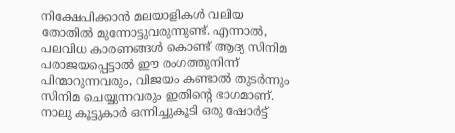നിക്ഷേപിക്കാൻ മലയാളികൾ വലിയ തോതിൽ മുന്നോട്ടുവരുന്നുണ്ട്. എന്നാൽ, പലവിധ കാരണങ്ങൾ കൊണ്ട് ആദ്യ സിനിമ പരാജയപ്പെട്ടാൽ ഈ രംഗത്തുനിന്ന് പിന്മാറുന്നവരും, വിജയം കണ്ടാൽ തുടർന്നും സിനിമ ചെയ്യുന്നവരും ഇതിന്റെ ഭാഗമാണ്.
നാലു കൂട്ടുകാർ ഒന്നിച്ചുകൂടി ഒരു ഷോർട്ട്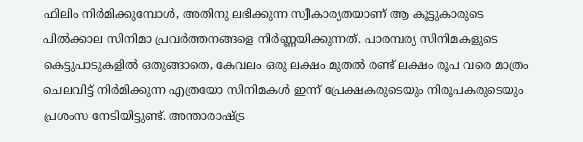ഫിലിം നിർമിക്കുമ്പോൾ, അതിനു ലഭിക്കുന്ന സ്വീകാര്യതയാണ് ആ കൂട്ടുകാരുടെ പിൽക്കാല സിനിമാ പ്രവർത്തനങ്ങളെ നിർണ്ണയിക്കുന്നത്. പാരമ്പര്യ സിനിമകളുടെ കെട്ടുപാടുകളിൽ ഒതുങ്ങാതെ, കേവലം ഒരു ലക്ഷം മുതൽ രണ്ട് ലക്ഷം രൂപ വരെ മാത്രം ചെലവിട്ട് നിർമിക്കുന്ന എത്രയോ സിനിമകൾ ഇന്ന് പ്രേക്ഷകരുടെയും നിരൂപകരുടെയും പ്രശംസ നേടിയിട്ടുണ്ട്. അന്താരാഷ്ട്ര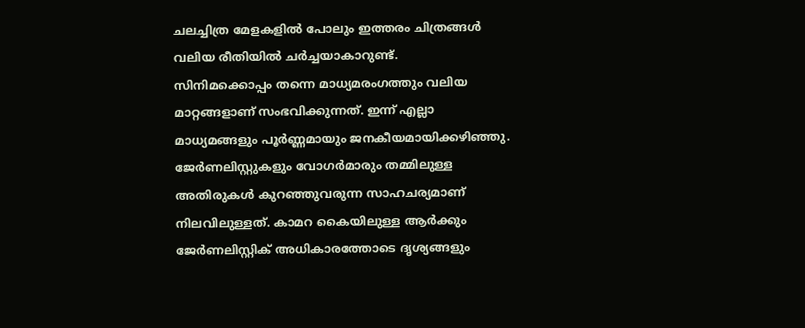ചലച്ചിത്ര മേളകളിൽ പോലും ഇത്തരം ചിത്രങ്ങൾ വലിയ രീതിയിൽ ചർച്ചയാകാറുണ്ട്.
സിനിമക്കൊപ്പം തന്നെ മാധ്യമരംഗത്തും വലിയ മാറ്റങ്ങളാണ് സംഭവിക്കുന്നത്. ഇന്ന് എല്ലാ മാധ്യമങ്ങളും പൂർണ്ണമായും ജനകീയമായിക്കഴിഞ്ഞു. ജേർണലിസ്റ്റുകളും വോഗർമാരും തമ്മിലുള്ള അതിരുകൾ കുറഞ്ഞുവരുന്ന സാഹചര്യമാണ് നിലവിലുള്ളത്. കാമറ കൈയിലുള്ള ആർക്കും ജേർണലിസ്റ്റിക് അധികാരത്തോടെ ദൃശ്യങ്ങളും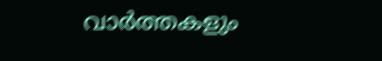വാർത്തകളും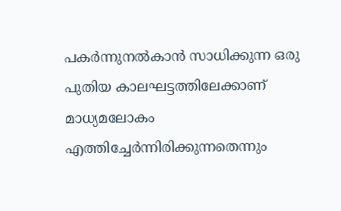പകർന്നുനൽകാൻ സാധിക്കുന്ന ഒരു പുതിയ കാലഘട്ടത്തിലേക്കാണ് മാധ്യമലോകം എത്തിച്ചേർന്നിരിക്കുന്നതെന്നും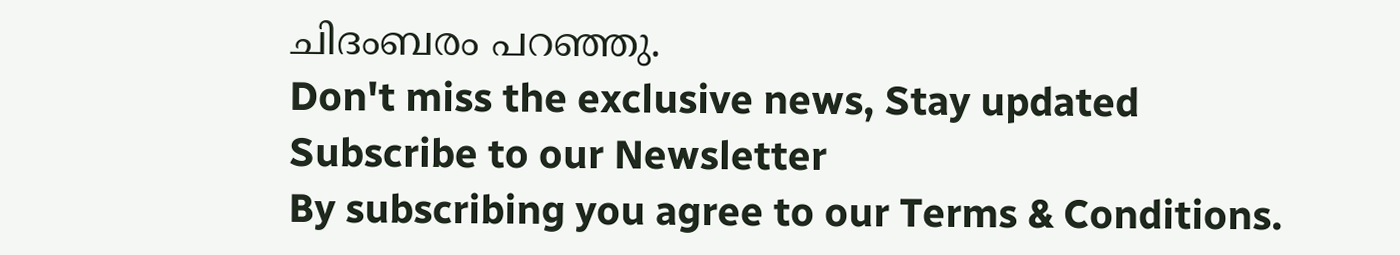ചിദംബരം പറഞ്ഞു.
Don't miss the exclusive news, Stay updated
Subscribe to our Newsletter
By subscribing you agree to our Terms & Conditions.